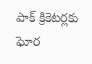పాక్‌ క్రికెటర్లకు ఘోర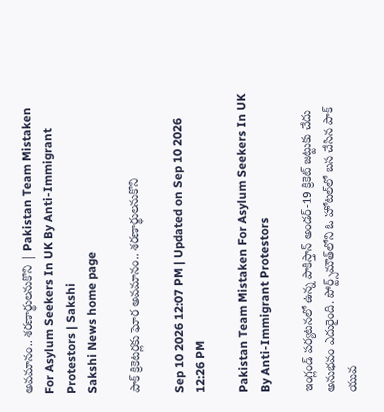అవమానం.. శరణార్థులనుకొని | Pakistan Team Mistaken For Asylum Seekers In UK By Anti-Immigrant Protestors | Sakshi
Sakshi News home page

పాక్‌ క్రికెటర్లకు ఘోర అవమానం.. శరణార్థులనుకొని

Sep 10 2026 12:07 PM | Updated on Sep 10 2026 12:26 PM

Pakistan Team Mistaken For Asylum Seekers In UK By Anti-Immigrant Protestors

ఇంగ్లండ్ పర్యటనలో ఉన్న పాకిస్తాన్ అండర్-19 క్రికెట్ జట్టుకు చేదు అనుభవం ఎదురైంది. పోర్ట్స్‌మౌత్‌లోని ఓ హోటల్‌లో బస చేసిన పాక్ యువ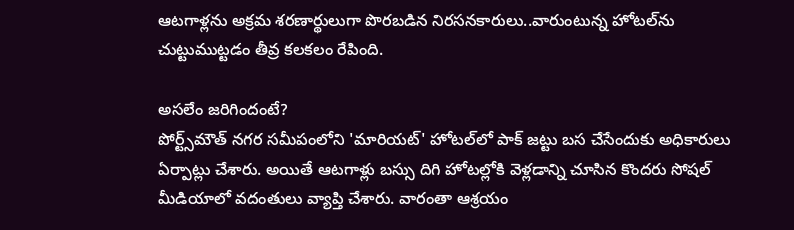ఆటగాళ్లను అక్రమ శరణార్థులుగా పొరబడిన నిరసనకారులు..వారుంటున్న హోటల్‌ను చుట్టుముట్టడం తీవ్ర కలకలం రేపింది.

అసలేం జరిగిందంటే?
పోర్ట్స్‌మౌత్ నగర సమీపంలోని 'మారియట్' హోటల్‌లో పాక్ జట్టు బస చేసేందుకు అధికారులు ఏర్పాట్లు చేశారు. అయితే ఆటగాళ్లు బస్సు దిగి హోటల్లోకి వెళ్లడాన్ని చూసిన కొందరు సోషల్ మీడియాలో వదంతులు వ్యాప్తి చేశారు. వారంతా ఆశ్రయం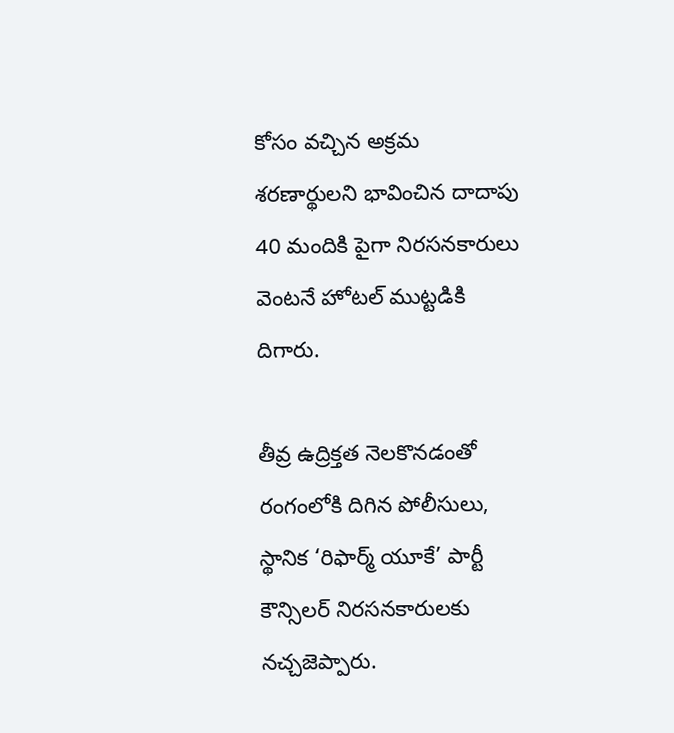కోసం వచ్చిన అక్రమ శరణార్థులని భావించిన దాదాపు 40 మందికి పైగా నిరసనకారులు వెంటనే హోటల్ ముట్టడికి దిగారు.

తీవ్ర ఉద్రిక్తత నెలకొనడంతో రంగంలోకి దిగిన పోలీసులు, స్థానిక ‘రిఫార్మ్ యూకే’ పార్టీ కౌన్సిలర్ నిరసనకారులకు నచ్చజెప్పారు.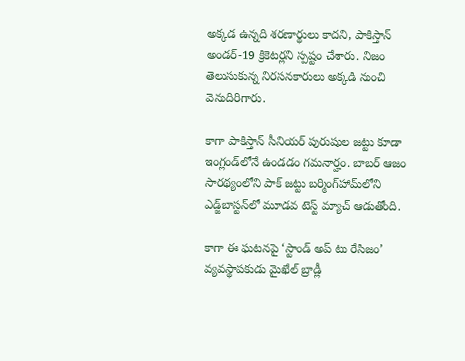అక్కడ ఉన్నది శరణార్థులు కాదని, పాకిస్తాన్‌ అండర్-19 క్రికెటర్లని స్పష్టం చేశారు. నిజం తెలుసుకున్న నిరసనకారులు అక్కడి నుంచి వెనుదిరిగారు.

కాగా పాకిస్తాన్ సీనియర్ పురుషుల జట్టు కూడా ఇంగ్లండ్‌లోనే ఉండడం గమనార్హం. బాబర్ ఆజం సారథ్యంలోని పాక్ జట్టు బర్మింగ్‌హామ్‌లోని ఎడ్జ్‌బాస్టన్‌లో మూడవ టెస్ట్ మ్యాచ్ ఆడుతోంది.

కాగా ఈ ఘటనపై ‘స్టాండ్ అప్ టు రేసిజం’ వ్యవస్థాపకుడు మైఖేల్ బ్రాడ్లీ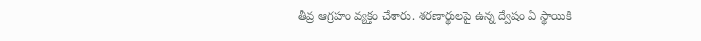తీవ్ర ఆగ్రహం వ్యక్తం చేశారు. శరణార్థులపై ఉన్న ద్వేషం ఏ స్థాయికి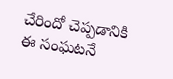చేరిందో చెప్పడానికి ఈ సంఘటనే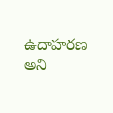ఉదాహరణ అని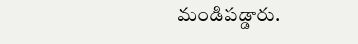మండిపడ్డారు.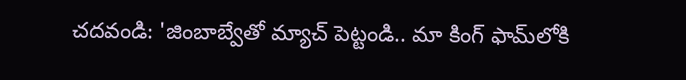చదవండి: 'జింబాబ్వేతో మ్యాచ్ పెట్టండి.. మా కింగ్ ఫామ్‌లోకి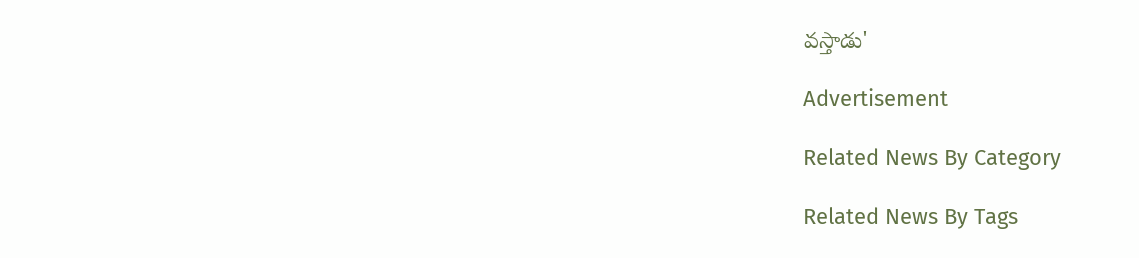వ‌స్తాడు'

Advertisement

Related News By Category

Related News By Tags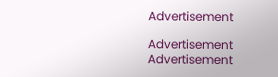Advertisement

Advertisement
Advertisement